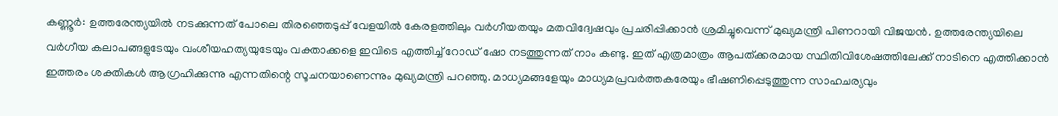കണ്ണൂർ: ഉത്തരേന്ത്യയിൽ നടക്കുന്നത് പോലെ തിരഞ്ഞെടുപ്പ് വേളയിൽ കേരളത്തിലും വർഗീയതയും മതവിദ്വേഷവും പ്രചരിപ്പിക്കാൻ ശ്രമിച്ചുവെന്ന് മുഖ്യമന്ത്രി പിണറായി വിജയൻ. ഉത്തരേന്ത്യയിലെ വർഗീയ കലാപങ്ങളുടേയും വംശീയഹത്യയുടേയും വക്താക്കളെ ഇവിടെ എത്തിച്ച് റോഡ് ഷോ നടത്തുന്നത് നാം കണ്ടു. ഇത് എത്രമാത്രം ആപത്ക്കരമായ സ്ഥിതിവിശേഷത്തിലേക്ക് നാടിനെ എത്തിക്കാൻ ഇത്തരം ശക്തികൾ ആഗ്രഹിക്കുന്നു എന്നതിന്റെ സൂചനയാണെന്നും മുഖ്യമന്ത്രി പറഞ്ഞു. മാധ്യമങ്ങളേയും മാധ്യമപ്രവർത്തകരേയും ഭീഷണിപ്പെടുത്തുന്ന സാഹചര്യവും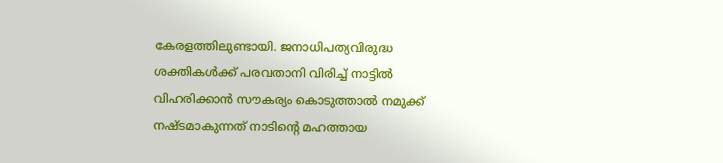കേരളത്തിലുണ്ടായി. ജനാധിപത്യവിരുദ്ധ ശക്തികൾക്ക് പരവതാനി വിരിച്ച് നാട്ടിൽ വിഹരിക്കാൻ സൗകര്യം കൊടുത്താൽ നമുക്ക് നഷ്ടമാകുന്നത് നാടിന്റെ മഹത്തായ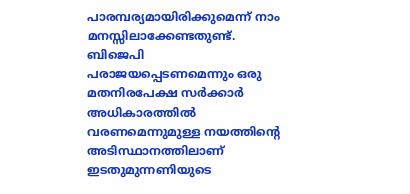പാരമ്പര്യമായിരിക്കുമെന്ന് നാം മനസ്സിലാക്കേണ്ടതുണ്ട്. ബിജെപി പരാജയപ്പെടണമെന്നും ഒരു മതനിരപേക്ഷ സർക്കാർ അധികാരത്തിൽ വരണമെന്നുമുള്ള നയത്തിന്റെ അടിസ്ഥാനത്തിലാണ് ഇടതുമുന്നണിയുടെ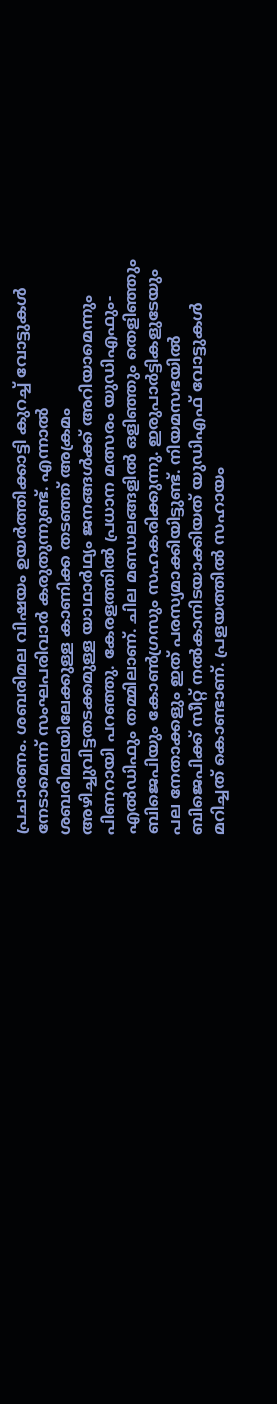പ്രചാരണം. ശബരിമല വിഷയം ഉയർത്തിക്കാട്ടി കുറച്ച് വോട്ടുകൾ നേടാമെന്ന് സംഘപരിവാർ കരുതുന്നുണ്ട്. എന്നാൽ ശബരിമലയിലേക്കുള്ള കാണിക്ക തടഞ്ഞ് അക്രമം അഴിച്ചുവിട്ടതടക്കമുള്ള യാഥാർഥ്യം ജനങ്ങൾക്ക് അറിയാമെന്നും പിണറായി പറഞ്ഞു. കേരളത്തിൽ പ്രധാന മത്സരം യുഡിഎഫും-എൽഡിഫും തമ്മിലാണ്. ചില മണ്ഡലങ്ങളിൽ ഒളിഞ്ഞും തെളിഞ്ഞും ബിജെപിയും കോൺഗ്രസും സഹകരിക്കുന്നു. ഇരുപാർട്ടികളുടേയും പല നേതാക്കളും ഇത് പരസ്യമാക്കിയിട്ടുണ്ട്. നിയമസഭയിൽ ബിജെപിക്ക് സീറ്റ് നൽകാനിടയാക്കിയത് യുഡിഎഫ് വോട്ടുകൾ മറിച്ചത് കൊണ്ടാണ്. പ്രളയത്തിൽ സഹായം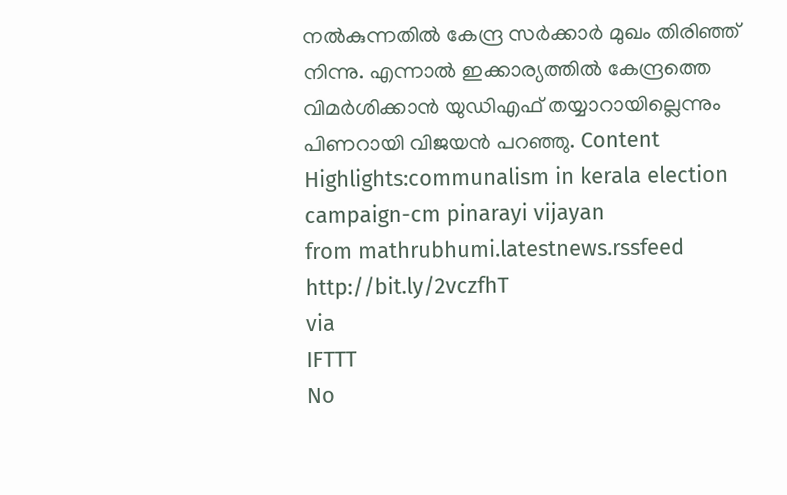നൽകുന്നതിൽ കേന്ദ്ര സർക്കാർ മുഖം തിരിഞ്ഞ് നിന്നു. എന്നാൽ ഇക്കാര്യത്തിൽ കേന്ദ്രത്തെ വിമർശിക്കാൻ യുഡിഎഫ് തയ്യാറായില്ലെന്നും പിണറായി വിജയൻ പറഞ്ഞു. Content Highlights:communalism in kerala election campaign-cm pinarayi vijayan
from mathrubhumi.latestnews.rssfeed http://bit.ly/2vczfhT
via
IFTTT
No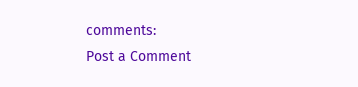comments:
Post a Comment